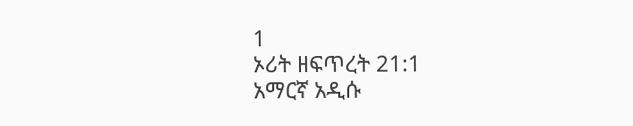1
ኦሪት ዘፍጥረት 21:1
አማርኛ አዲሱ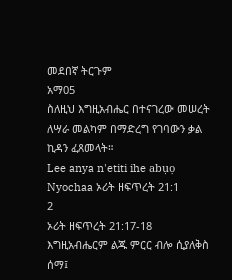መደበኛ ትርጉም
አማ05
ስለዚህ እግዚአብሔር በተናገረው መሠረት ለሣራ መልካም በማድረግ የገባውን ቃል ኪዳን ፈጸመላት።
Lee anya n'etiti ihe abụọ
Nyochaa ኦሪት ዘፍጥረት 21:1
2
ኦሪት ዘፍጥረት 21:17-18
እግዚአብሔርም ልጁ ምርር ብሎ ሲያለቅስ ሰማ፤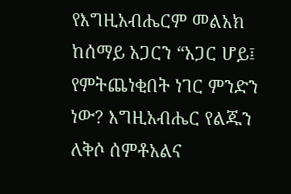የእግዚአብሔርም መልአክ ከሰማይ አጋርን “አጋር ሆይ፤ የምትጨነቂበት ነገር ምንድን ነው? እግዚአብሔር የልጁን ለቅሶ ሰምቶአልና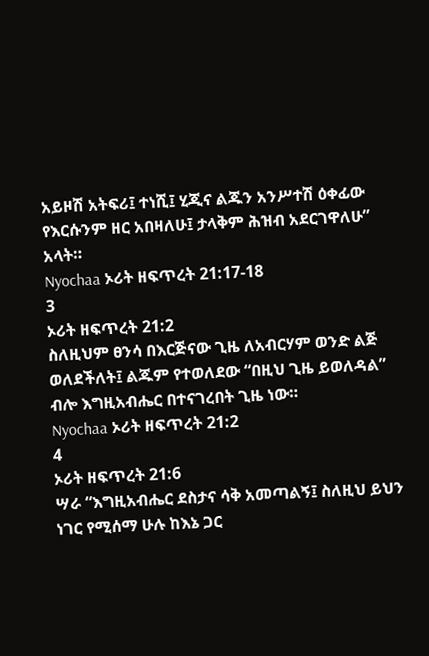አይዞሽ አትፍሪ፤ ተነሺ፤ ሂጂና ልጁን አንሥተሽ ዕቀፊው የእርሱንም ዘር አበዛለሁ፤ ታላቅም ሕዝብ አደርገዋለሁ” አላት።
Nyochaa ኦሪት ዘፍጥረት 21:17-18
3
ኦሪት ዘፍጥረት 21:2
ስለዚህም ፀንሳ በእርጅናው ጊዜ ለአብርሃም ወንድ ልጅ ወለደችለት፤ ልጁም የተወለደው “በዚህ ጊዜ ይወለዳል” ብሎ እግዚአብሔር በተናገረበት ጊዜ ነው።
Nyochaa ኦሪት ዘፍጥረት 21:2
4
ኦሪት ዘፍጥረት 21:6
ሣራ “እግዚአብሔር ደስታና ሳቅ አመጣልኝ፤ ስለዚህ ይህን ነገር የሚሰማ ሁሉ ከእኔ ጋር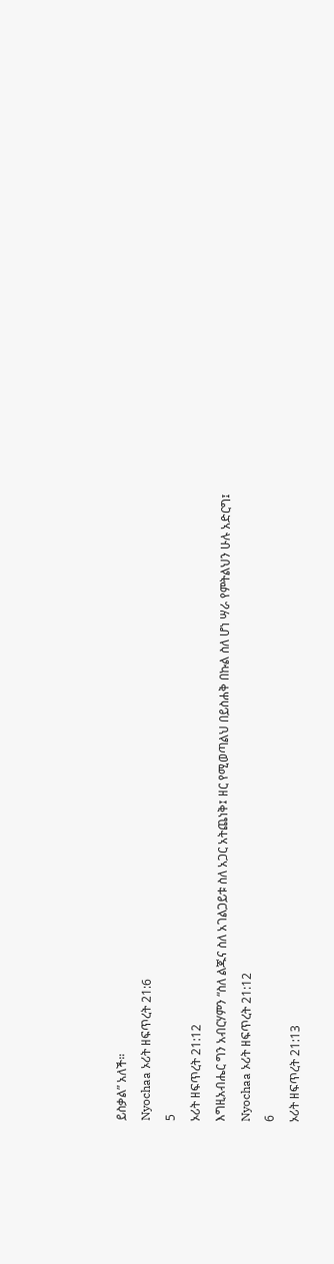ይስቃል” አለች።
Nyochaa ኦሪት ዘፍጥረት 21:6
5
ኦሪት ዘፍጥረት 21:12
እግዚአብሔር ግን አብርሃምን “ስለ ልጁና ስለ አገልጋይቱ ስለ አጋር አትጨነቅ፤ ዘር የሚወጣልህ በይስሐቅ በኩል ስለ ሆነ ሣራ የምትልህን ሁሉ አድርግ፤
Nyochaa ኦሪት ዘፍጥረት 21:12
6
ኦሪት ዘፍጥረት 21:13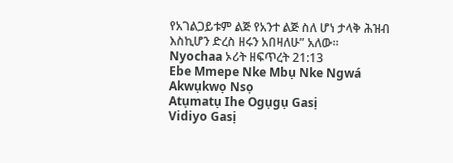የአገልጋይቱም ልጅ የአንተ ልጅ ስለ ሆነ ታላቅ ሕዝብ እስኪሆን ድረስ ዘሩን አበዛለሁ” አለው።
Nyochaa ኦሪት ዘፍጥረት 21:13
Ebe Mmepe Nke Mbụ Nke Ngwá
Akwụkwọ Nsọ
Atụmatụ Ihe Ogụgụ Gasị
Vidiyo Gasị